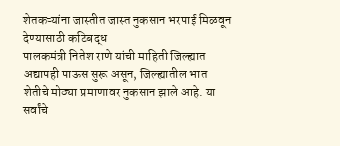शेतकऱ्यांना जास्तीत जास्त नुकसान भरपाई मिळवून देण्यासाठी कटिबद्ध
पालकमंत्री नितेश राणे यांची माहिती जिल्ह्यात अद्यापही पाऊस सुरू असून, जिल्ह्यातील भात शेतीचे मोठ्या प्रमाणावर नुकसान झाले आहे. या सर्वांचे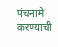पंचनामे करण्याची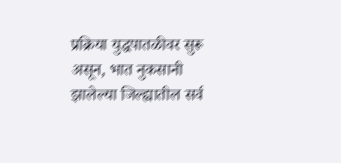प्रक्रिया युद्धपातळीवर सुरू असून, भात नुकसानी झालेल्या जिल्ह्यातील सर्व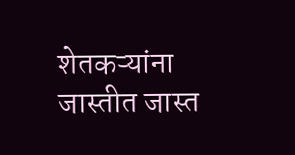शेतकऱ्यांना जास्तीत जास्त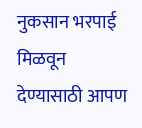नुकसान भरपाई मिळवून देण्यासाठी आपण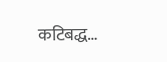कटिबद्ध…